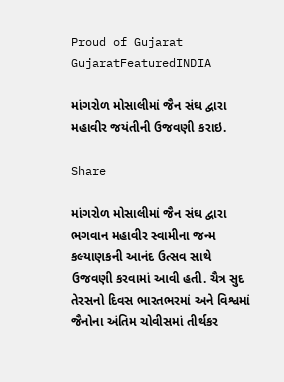Proud of Gujarat
GujaratFeaturedINDIA

માંગરોળ મોસાલીમાં જૈન સંઘ દ્વારા મહાવીર જયંતીની ઉજવણી કરાઇ.

Share

માંગરોળ મોસાલીમાં જૈન સંઘ દ્વારા ભગવાન મહાવીર સ્વામીના જન્મ કલ્યાણકની આનંદ ઉત્સવ સાથે ઉજવણી કરવામાં આવી હતી. ચૈત્ર સુદ તેરસનો દિવસ ભારતભરમાં અને વિશ્વમાં જૈનોના અંતિમ ચોવીસમાં તીર્થકર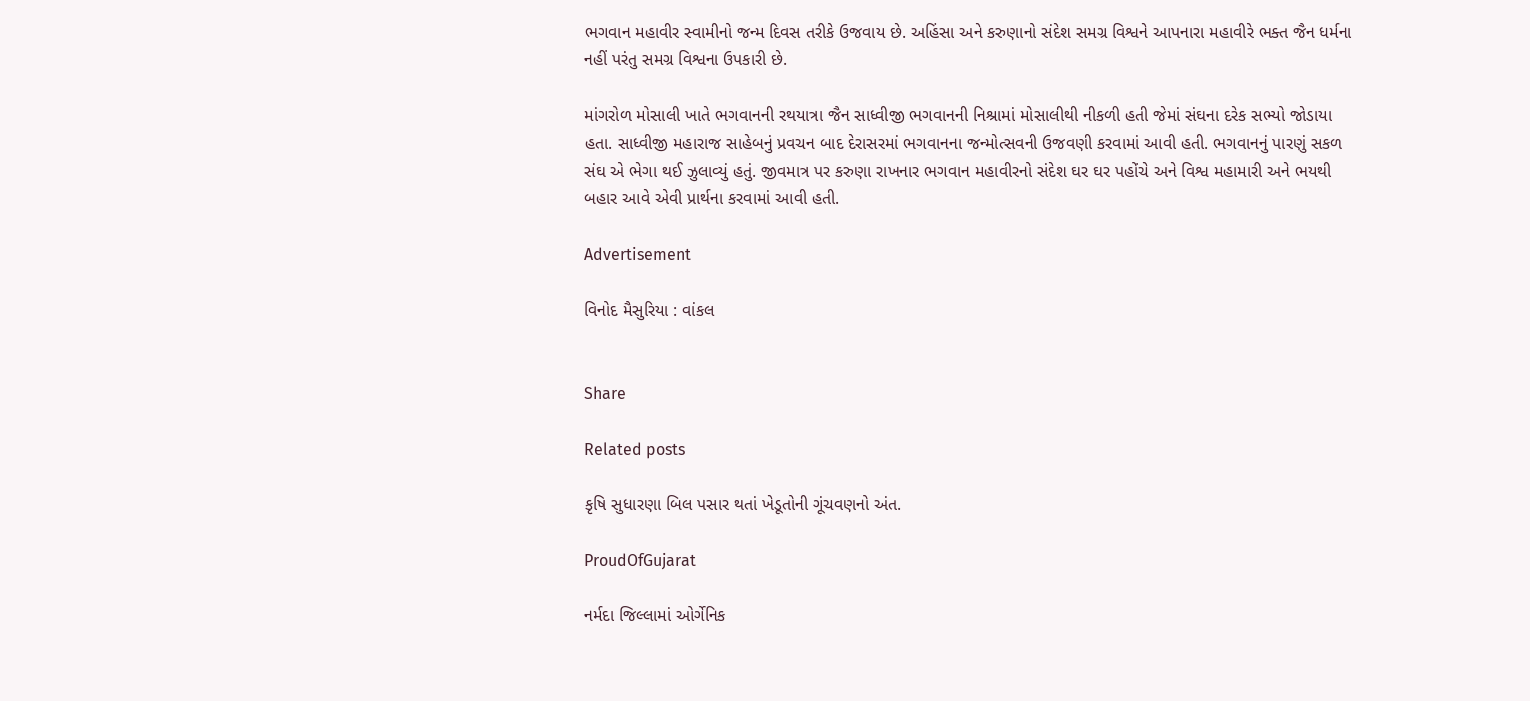ભગવાન મહાવીર સ્વામીનો જન્મ દિવસ તરીકે ઉજવાય છે. અહિંસા અને કરુણાનો સંદેશ સમગ્ર વિશ્વને આપનારા મહાવીરે ભક્ત જૈન ધર્મના નહીં પરંતુ સમગ્ર વિશ્વના ઉપકારી છે.

માંગરોળ મોસાલી ખાતે ભગવાનની રથયાત્રા જૈન સાધ્વીજી ભગવાનની નિશ્રામાં મોસાલીથી નીકળી હતી જેમાં સંઘના દરેક સભ્યો જોડાયા હતા. સાધ્વીજી મહારાજ સાહેબનું પ્રવચન બાદ દેરાસરમાં ભગવાનના જન્મોત્સવની ઉજવણી કરવામાં આવી હતી. ભગવાનનું પારણું સકળ સંઘ એ ભેગા થઈ ઝુલાવ્યું હતું. જીવમાત્ર પર કરુણા રાખનાર ભગવાન મહાવીરનો સંદેશ ઘર ઘર પહોંચે અને વિશ્વ મહામારી અને ભયથી બહાર આવે એવી પ્રાર્થના કરવામાં આવી હતી.

Advertisement

વિનોદ મૈસુરિયા : વાંકલ


Share

Related posts

કૃષિ સુધારણા બિલ પસાર થતાં ખેડૂતોની ગૂંચવણનો અંત.

ProudOfGujarat

નર્મદા જિલ્લામાં ઓર્ગેનિક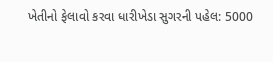ખેતીનો ફેલાવો કરવા ધારીખેડા સુગરની પહેલ: 5000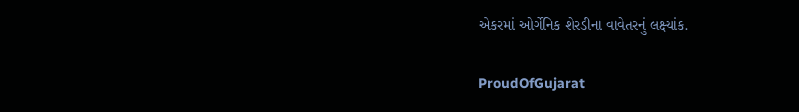એકરમાં ઓર્ગેનિક શેરડીના વાવેતરનું લક્ષ્યાંક.

ProudOfGujarat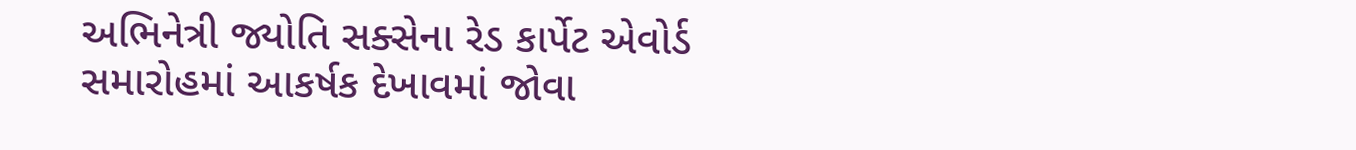અભિનેત્રી જ્યોતિ સક્સેના રેડ કાર્પેટ એવોર્ડ સમારોહમાં આકર્ષક દેખાવમાં જોવા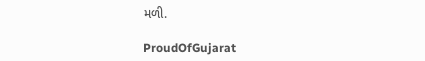મળી.

ProudOfGujarat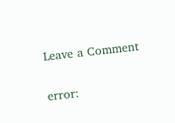Leave a Comment

error: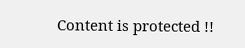Content is protected !!